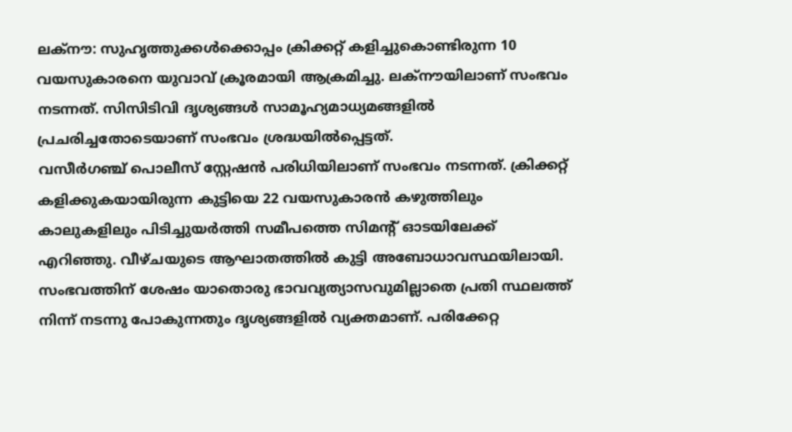ലക്നൗ: സുഹൃത്തുക്കൾക്കൊപ്പം ക്രിക്കറ്റ് കളിച്ചുകൊണ്ടിരുന്ന 10 വയസുകാരനെ യുവാവ് ക്രൂരമായി ആക്രമിച്ചു. ലക്നൗയിലാണ് സംഭവം നടന്നത്. സിസിടിവി ദൃശ്യങ്ങൾ സാമൂഹ്യമാധ്യമങ്ങളിൽ പ്രചരിച്ചതോടെയാണ് സംഭവം ശ്രദ്ധയിൽപ്പെട്ടത്.
വസീർഗഞ്ച് പൊലീസ് സ്റ്റേഷൻ പരിധിയിലാണ് സംഭവം നടന്നത്. ക്രിക്കറ്റ് കളിക്കുകയായിരുന്ന കുട്ടിയെ 22 വയസുകാരൻ കഴുത്തിലും കാലുകളിലും പിടിച്ചുയർത്തി സമീപത്തെ സിമന്റ് ഓടയിലേക്ക് എറിഞ്ഞു. വീഴ്ചയുടെ ആഘാതത്തിൽ കുട്ടി അബോധാവസ്ഥയിലായി.
സംഭവത്തിന് ശേഷം യാതൊരു ഭാവവ്യത്യാസവുമില്ലാതെ പ്രതി സ്ഥലത്ത് നിന്ന് നടന്നു പോകുന്നതും ദൃശ്യങ്ങളിൽ വ്യക്തമാണ്. പരിക്കേറ്റ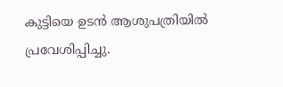കുട്ടിയെ ഉടൻ ആശുപത്രിയിൽ പ്രവേശിപ്പിച്ചു.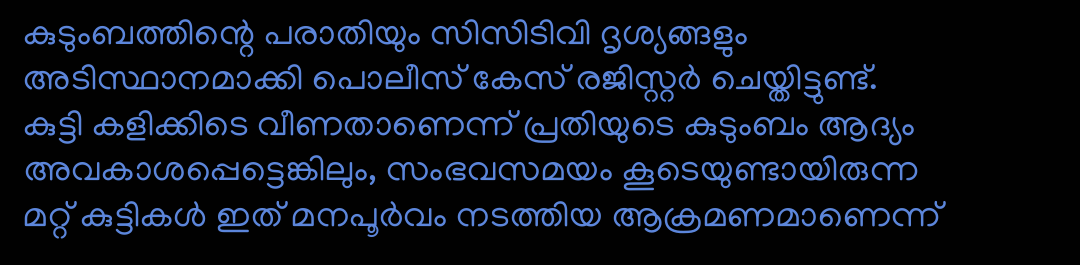കുടുംബത്തിന്റെ പരാതിയും സിസിടിവി ദൃശ്യങ്ങളും അടിസ്ഥാനമാക്കി പൊലീസ് കേസ് രജിസ്റ്റർ ചെയ്തിട്ടുണ്ട്.
കുട്ടി കളിക്കിടെ വീണതാണെന്ന് പ്രതിയുടെ കുടുംബം ആദ്യം അവകാശപ്പെട്ടെങ്കിലും, സംഭവസമയം കൂടെയുണ്ടായിരുന്ന മറ്റ് കുട്ടികൾ ഇത് മനപൂർവം നടത്തിയ ആക്രമണമാണെന്ന്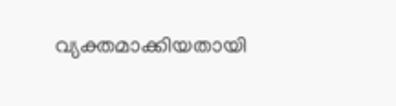വ്യക്തമാക്കിയതായി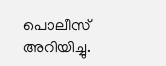പൊലീസ് അറിയിച്ചു.